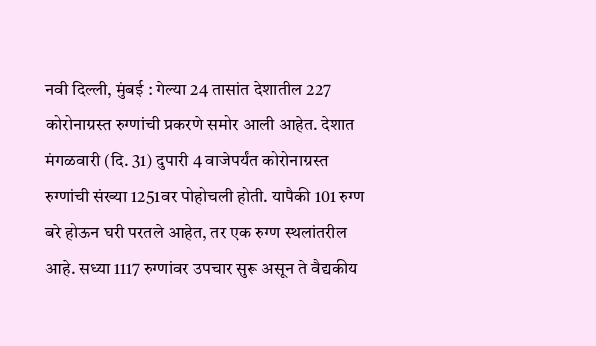नवी दिल्ली, मुंबई : गेल्या 24 तासांत देशातील 227 कोरोनाग्रस्त रुग्णांची प्रकरणे समोर आली आहेत. देशात मंगळवारी (दि. 31) दुपारी 4 वाजेपर्यंत कोरोनाग्रस्त रुग्णांची संख्या 1251वर पोहोचली होती. यापैकी 101 रुग्ण बरे होऊन घरी परतले आहेत, तर एक रुग्ण स्थलांतरील आहे. सध्या 1117 रुग्णांवर उपचार सुरू असून ते वैद्यकीय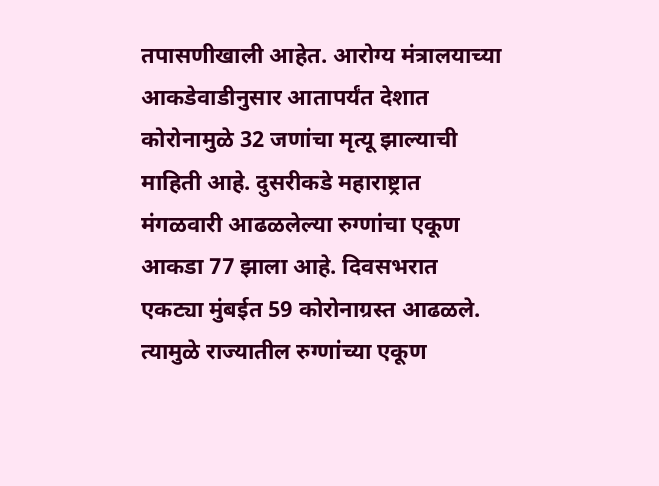तपासणीखाली आहेत. आरोग्य मंत्रालयाच्या आकडेवाडीनुसार आतापर्यंत देशात कोरोनामुळे 32 जणांचा मृत्यू झाल्याची माहिती आहे. दुसरीकडे महाराष्ट्रात मंगळवारी आढळलेल्या रुग्णांचा एकूण आकडा 77 झाला आहे. दिवसभरात एकट्या मुंबईत 59 कोरोनाग्रस्त आढळले. त्यामुळे राज्यातील रुग्णांच्या एकूण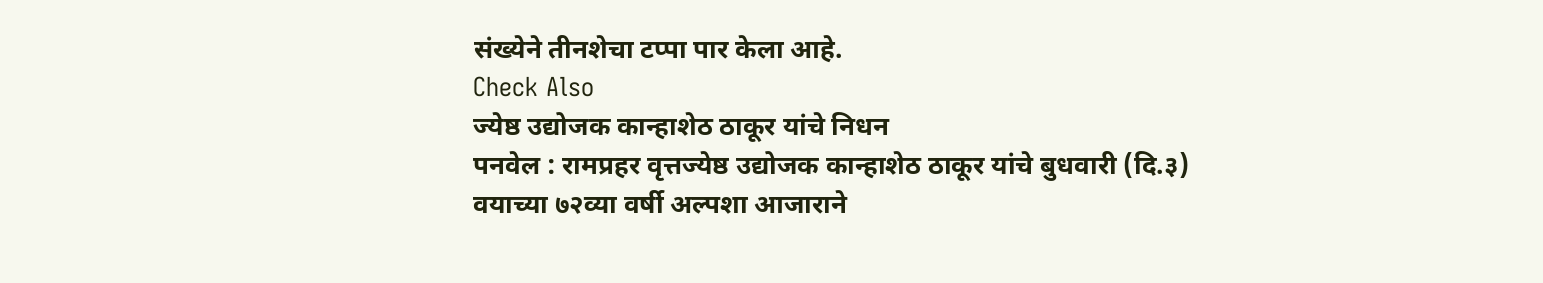संख्येने तीनशेचा टप्पा पार केला आहे.
Check Also
ज्येष्ठ उद्योजक कान्हाशेठ ठाकूर यांचे निधन
पनवेल : रामप्रहर वृत्तज्येष्ठ उद्योजक कान्हाशेठ ठाकूर यांचे बुधवारी (दि.३) वयाच्या ७२व्या वर्षी अल्पशा आजाराने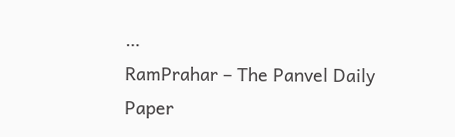…
RamPrahar – The Panvel Daily Paper